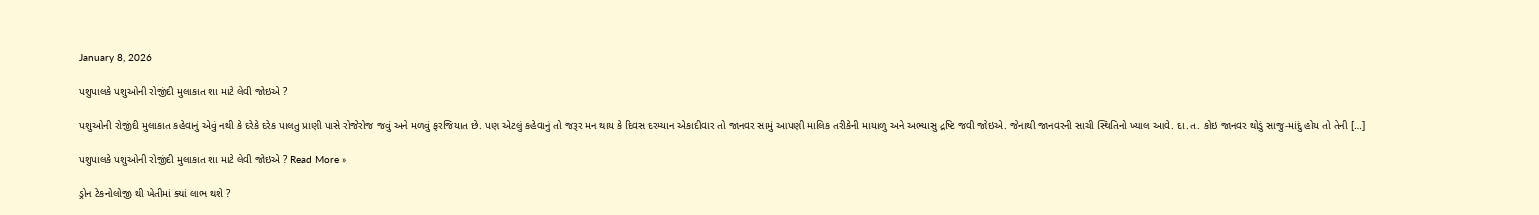January 8, 2026

પશુપાલકે પશુઓની રોજીંદી મુલાકાત શા માટે લેવી જોઇએ ?

પશુઓની રોજીંદી મુલાકાત કહેવાનું એવું નથી કે દરેકે દરેક પાલતુ પ્રાણી પાસે રોજેરોજ જવું અને મળવું ફરજિયાત છે. પણ એટલું કહેવાનું તો જરૂર મન થાય કે દિવસ દરમ્યાન એકાદીવાર તો જાનવર સામું આપણી માલિક તરીકેની માયાળુ અને અભ્યાસુ દ્રષ્ટિ જવી જોઇએ. જેનાથી જાનવરની સાચી સ્થિતિનો ખ્યાલ આવે. દા.ત. કોઇ જાનવર થોડું સાજુ-માંદું હોય તો તેની […]

પશુપાલકે પશુઓની રોજીંદી મુલાકાત શા માટે લેવી જોઇએ ? Read More »

ડ્રોન ટેકનોલોજી થી ખેતીમાં ક્યાં લાભ થશે ?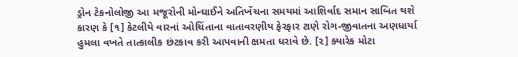ડ્રોન ટેકનોલોજી આ મજૂરોની મોન્ઘાઈને અતિખેંચના સમયમાં આશિર્વાદ સમાન સાબિત થશે કારણ કે [૧] કેટલીયે વારનાં ઓચિંતાના વાતાવરણીય ફેરફાર ટાણે રોગ-જીવાતના અણધાર્યા હુમલા વખતે તાત્કાલીક છંટકાવ કરી આપવાની ક્ષમતા ધરાવે છે. [૨] ક્યારેક મોટા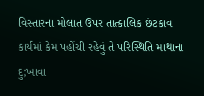વિસ્તારના મોલાત ઉપર તાત્કાલિક છંટકાવ કાર્યમાં કેમ પહોંચી રહેવું તે પરિસ્થિતિ માથાના દુ;ખાવા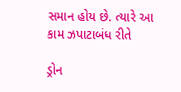સમાન હોય છે. ત્યારે આ કામ ઝપાટાબંધ રીતે

ડ્રોન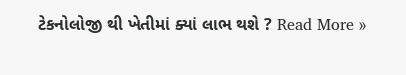ટેકનોલોજી થી ખેતીમાં ક્યાં લાભ થશે ? Read More »